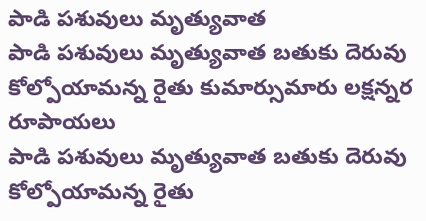పాడి పశువులు మృత్యువాత
పాడి పశువులు మృత్యువాత బతుకు దెరువు కోల్పోయామన్న రైతు కుమార్సుమారు లక్షన్నర రూపాయలు
పాడి పశువులు మృత్యువాత బతుకు దెరువు కోల్పోయామన్న రైతు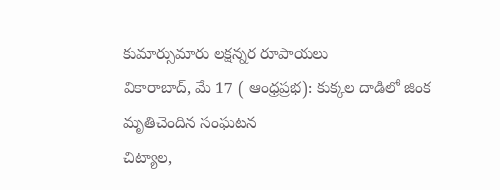కుమార్సుమారు లక్షన్నర రూపాయలు
వికారాబాద్, మే 17 ( ఆంధ్రప్రభ): కుక్కల దాడిలో జింక మృతిచెందిన సంఘటన
చిట్యాల,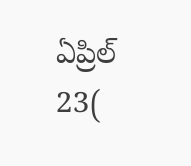ఏప్రిల్ 23(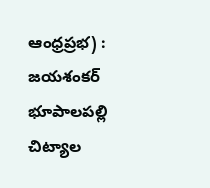ఆంధ్రప్రభ) : జయశంకర్ భూపాలపల్లి చిట్యాల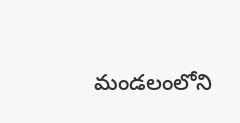మండలంలోని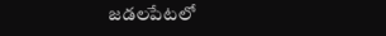జడలపేటలో